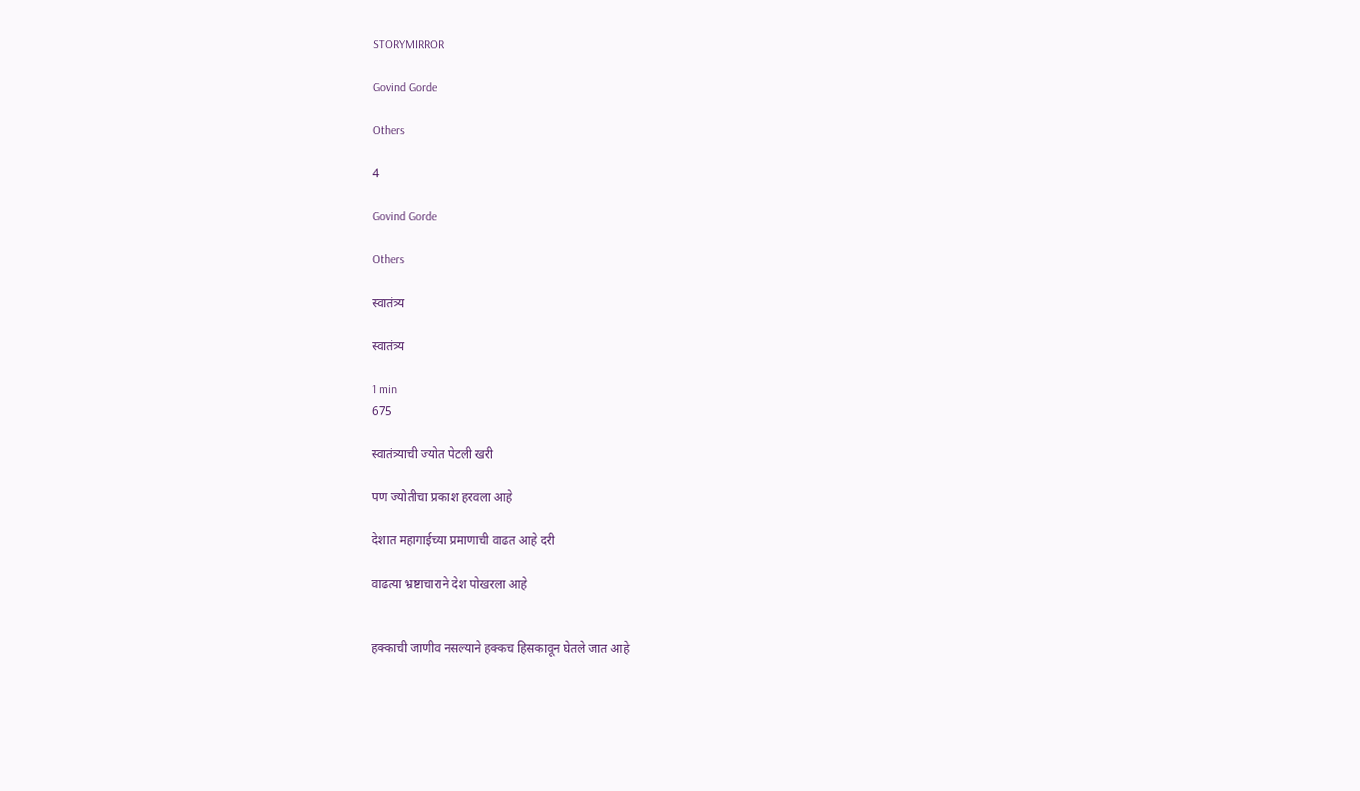STORYMIRROR

Govind Gorde

Others

4

Govind Gorde

Others

स्वातंत्र्य

स्वातंत्र्य

1 min
675

स्वातंत्र्याची ज्योत पेटली खरी

पण ज्योतीचा प्रकाश हरवला आहे

देशात महागाईच्या प्रमाणाची वाढत आहे दरी

वाढत्या भ्रष्टाचाराने देश पोखरला आहे


हक्काची जाणीव नसल्याने हक्कच हिसकावून घेतले जात आहे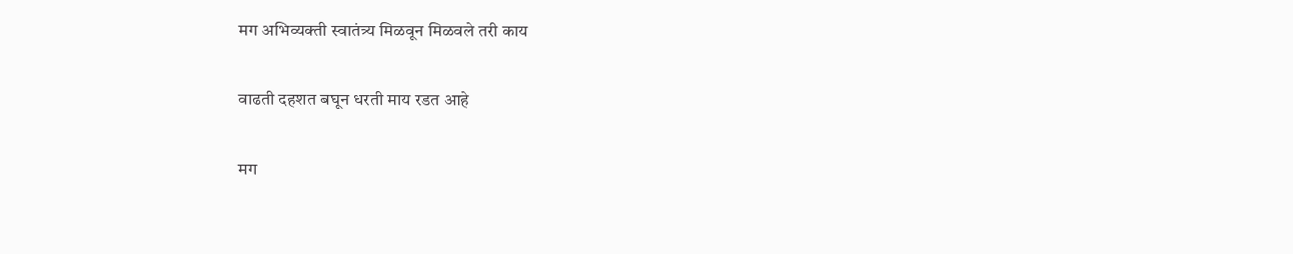मग अभिव्यक्ती स्वातंत्र्य मिळवून मिळवले तरी काय

वाढती दहशत बघून धरती माय रडत आहे

मग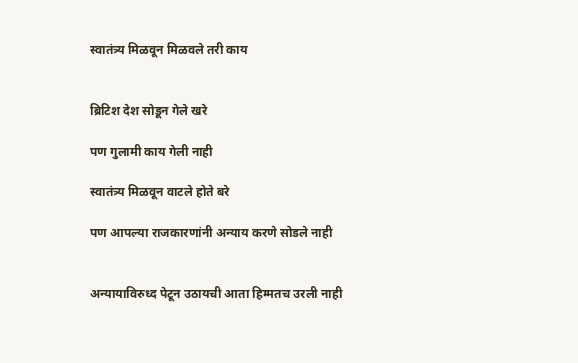स्वातंत्र्य मिळवून मिळवले तरी काय


ब्रिटिश देश सोडून गेले खरे

पण गुलामी काय गेली नाही

स्वातंत्र्य मिळवून वाटले होते बरे

पण आपल्या राजकारणांनी अन्याय करणे सोडले नाही


अन्यायाविरुध्द पेटून उठायची आता हिम्मतच उरली नाही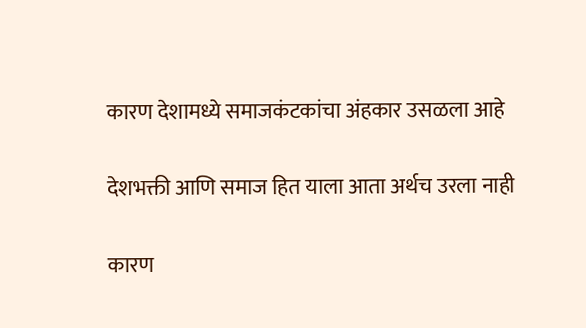कारण देशामध्ये समाजकंटकांचा अंहकार उसळला आहे

देशभक्ती आणि समाज हित याला आता अर्थच उरला नाही

कारण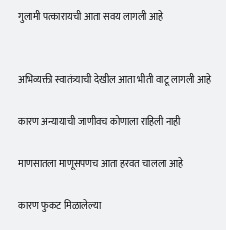गुलामी पत्कारायची आता सवय लागली आहे


अभिव्यक्ती स्वातंत्र्याची देखील आता भीती वाटू लागली आहे

कारण अन्यायाची जाणीवच कोणाला राहिली नाही

माणसातला माणूसपणच आता हरवत चालला आहे

कारण फुकट मिळालेल्या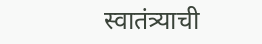स्वातंत्र्याची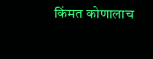किंमत कोणालाच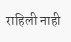राहिली नाही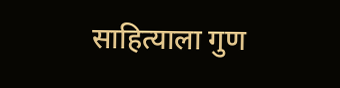साहित्याला गुण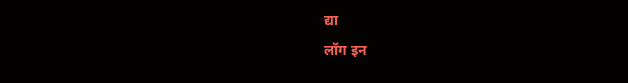द्या
लॉग इन